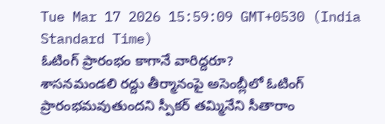Tue Mar 17 2026 15:59:09 GMT+0530 (India Standard Time)
ఓటింగ్ ప్రారంభం కాగానే వారిద్దరూ?
శాసనమండలి రద్దు తీర్మానంపై అసెంబ్లీలో ఓటింగ్ ప్రారంభమవుతుందని స్పీకర్ తమ్మినేని సీతారాం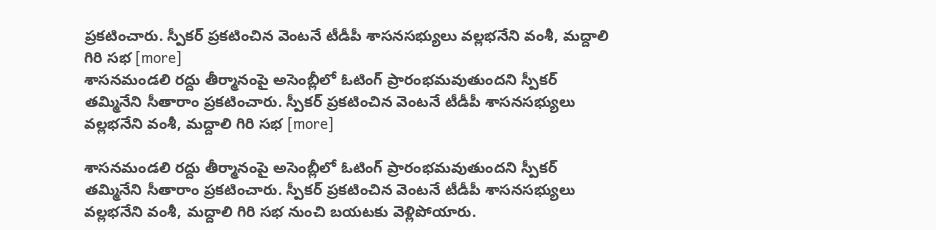ప్రకటించారు. స్పీకర్ ప్రకటించిన వెంటనే టీడీపీ శాసనసభ్యులు వల్లభనేని వంశీ, మద్దాలి గిరి సభ [more]
శాసనమండలి రద్దు తీర్మానంపై అసెంబ్లీలో ఓటింగ్ ప్రారంభమవుతుందని స్పీకర్ తమ్మినేని సీతారాం ప్రకటించారు. స్పీకర్ ప్రకటించిన వెంటనే టీడీపీ శాసనసభ్యులు వల్లభనేని వంశీ, మద్దాలి గిరి సభ [more]

శాసనమండలి రద్దు తీర్మానంపై అసెంబ్లీలో ఓటింగ్ ప్రారంభమవుతుందని స్పీకర్ తమ్మినేని సీతారాం ప్రకటించారు. స్పీకర్ ప్రకటించిన వెంటనే టీడీపీ శాసనసభ్యులు వల్లభనేని వంశీ, మద్దాలి గిరి సభ నుంచి బయటకు వెళ్లిపోయారు.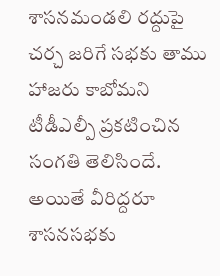శాసనమండలి రద్దుపై చర్చ జరిగే సభకు తాము హాజరు కాబోమని టీడీఎల్పీ ప్రకటించిన సంగతి తెలిసిందే. అయితే వీరిద్దరూ శాసనసభకు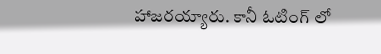హాజరయ్యారు. కానీ ఓటింగ్ లో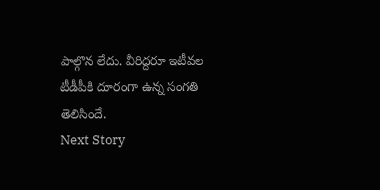పాల్గొన లేదు. వీరిద్దరూ ఇటీవల టీడీపీకి దూరంగా ఉన్న సంగతి తెలిసిందే.
Next Story